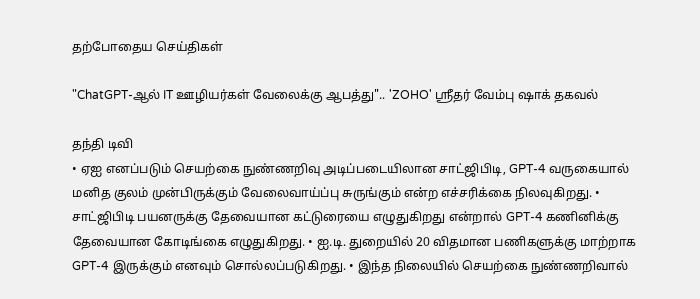தற்போதைய செய்திகள்

"ChatGPT-ஆல் IT ஊழியர்கள் வேலைக்கு ஆபத்து".. 'ZOHO' ஸ்ரீதர் வேம்பு ஷாக் தகவல்

தந்தி டிவி
• ஏஐ எனப்படும் செயற்கை நுண்ணறிவு அடிப்படையிலான சாட்ஜிபிடி, GPT-4 வருகையால் மனித குலம் முன்பிருக்கும் வேலைவாய்ப்பு சுருங்கும் என்ற எச்சரிக்கை நிலவுகிறது. • சாட்ஜிபிடி பயனருக்கு தேவையான கட்டுரையை எழுதுகிறது என்றால் GPT-4 கணினிக்கு தேவையான கோடிங்கை எழுதுகிறது. • ஐ.டி. துறையில் 20 விதமான பணிகளுக்கு மாற்றாக GPT-4 இருக்கும் எனவும் சொல்லப்படுகிறது. • இந்த நிலையில் செயற்கை நுண்ணறிவால்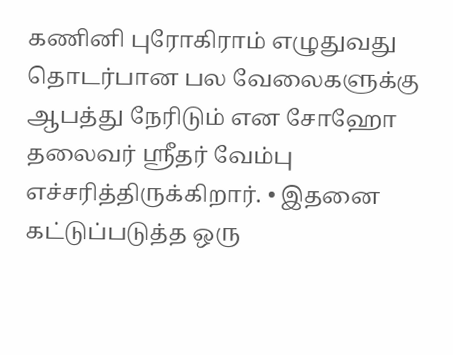கணினி புரோகிராம் எழுதுவது தொடர்பான பல வேலைகளுக்கு ஆபத்து நேரிடும் என சோஹோ தலைவர் ஸ்ரீதர் வேம்பு எச்சரித்திருக்கிறார். • இதனை கட்டுப்படுத்த ஒரு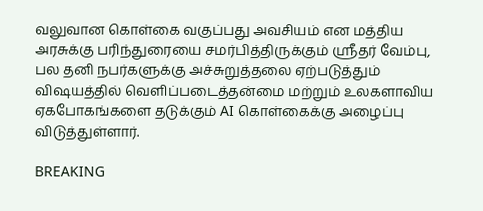வலுவான கொள்கை வகுப்பது அவசியம் என மத்திய அரசுக்கு பரிந்துரையை சமர்பித்திருக்கும் ஸ்ரீதர் வேம்பு, பல தனி நபர்களுக்கு அச்சுறுத்தலை ஏற்படுத்தும் விஷயத்தில் வெளிப்படைத்தன்மை மற்றும் உலகளாவிய ஏகபோகங்களை தடுக்கும் AI கொள்கைக்கு அழைப்பு விடுத்துள்ளார்.

BREAKING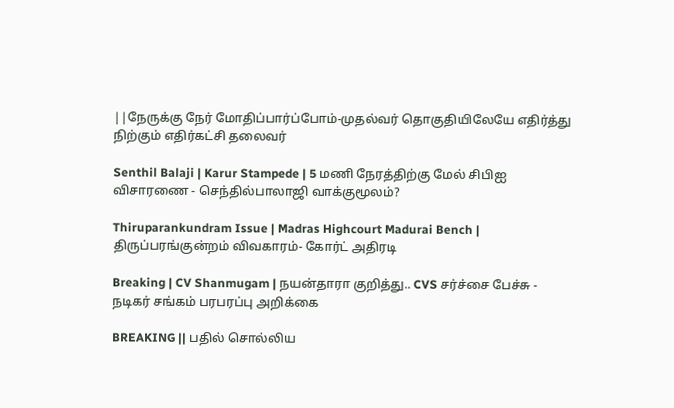||நேருக்கு நேர் மோதிப்பார்ப்போம்-முதல்வர் தொகுதியிலேயே எதிர்த்து நிற்கும் எதிர்கட்சி தலைவர்

Senthil Balaji | Karur Stampede | 5 மணி நேரத்திற்கு மேல் சிபிஐ விசாரணை - செந்தில்பாலாஜி வாக்குமூலம்?

Thiruparankundram Issue | Madras Highcourt Madurai Bench | திருப்பரங்குன்றம் விவகாரம்- கோர்ட் அதிரடி

Breaking | CV Shanmugam | நயன்தாரா குறித்து.. CVS சர்ச்சை பேச்சு - நடிகர் சங்கம் பரபரப்பு அறிக்கை

BREAKING || பதில் சொல்லிய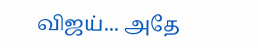விஜய்... அதே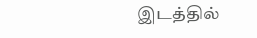இடத்தில்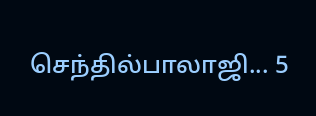செந்தில்பாலாஜி... 5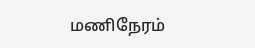மணிநேரம்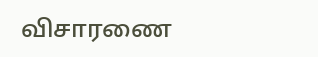விசாரணை